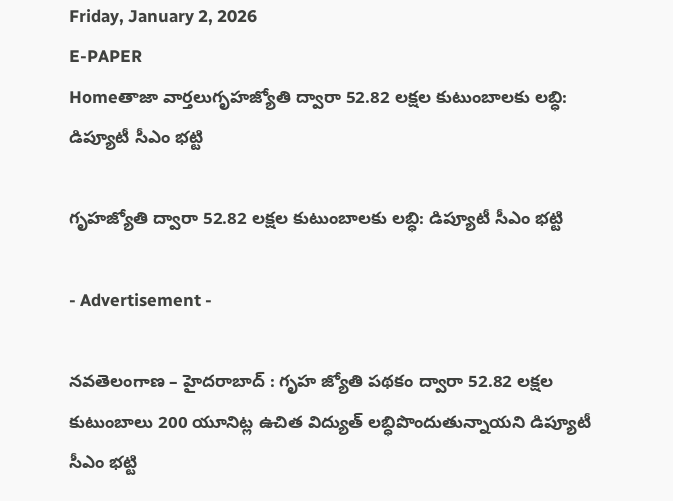Friday, January 2, 2026
E-PAPER
Homeతాజా వార్తలుగృహజ్యోతి ద్వారా 52.82 లక్షల కుటుంబాలకు లబ్ధి: డిప్యూటీ సీఎం భట్టి

గృహజ్యోతి ద్వారా 52.82 లక్షల కుటుంబాలకు లబ్ధి: డిప్యూటీ సీఎం భట్టి

- Advertisement -

నవతెలంగాణ – హైదరాబాద్ : గృహ జ్యోతి పథకం ద్వారా 52.82 లక్షల కుటుంబాలు 200 యూనిట్ల ఉచిత విద్యుత్ లబ్ధిపొందుతున్నాయని డిప్యూటీ సీఎం భట్టి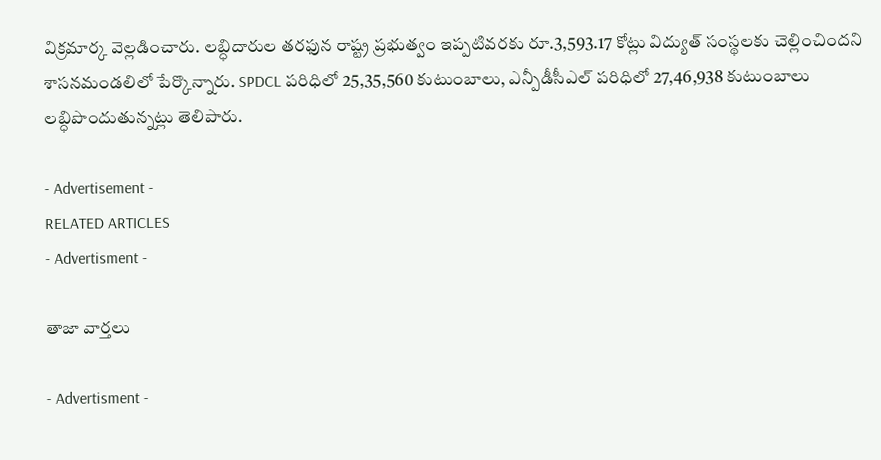విక్రమార్క వెల్లడించారు. లబ్ధిదారుల తరఫున రాష్ట్ర ప్రభుత్వం ఇప్పటివరకు రూ.3,593.17 కోట్లు విద్యుత్ సంస్థలకు చెల్లించిందని శాసనమండలిలో పేర్కొన్నారు. SPDCL పరిధిలో 25,35,560 కుటుంబాలు, ఎన్పీడీసీఎల్ పరిధిలో 27,46,938 కుటుంబాలు లబ్ధిపొందుతున్నట్లు తెలిపారు.

- Advertisement -
RELATED ARTICLES
- Advertisment -

తాజా వార్తలు

- Advertisment -